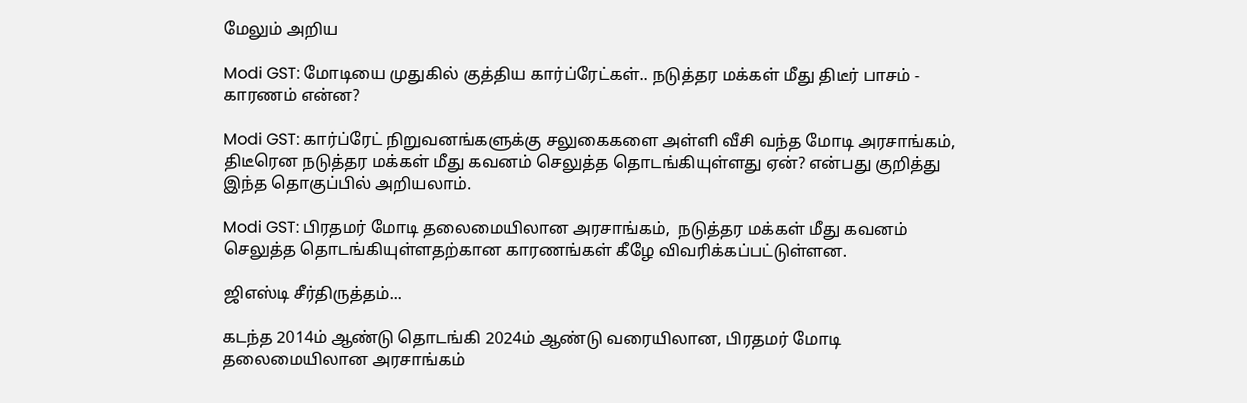மேலும் அறிய

Modi GST: மோடியை முதுகில் குத்திய கார்ப்ரேட்கள்.. நடுத்தர மக்கள் மீது திடீர் பாசம் - காரணம் என்ன?

Modi GST: கார்ப்ரேட் நிறுவனங்களுக்கு சலுகைகளை அள்ளி வீசி வந்த மோடி அரசாங்கம், திடீரென நடுத்தர மக்கள் மீது கவனம் செலுத்த தொடங்கியுள்ளது ஏன்? என்பது குறித்து இந்த தொகுப்பில் அறியலாம்.

Modi GST: பிரதமர் மோடி தலைமையிலான அரசாங்கம்,  நடுத்தர மக்கள் மீது கவனம் செலுத்த தொடங்கியுள்ளதற்கான காரணங்கள் கீழே விவரிக்கப்பட்டுள்ளன.

ஜிஎஸ்டி சீர்திருத்தம்...

கடந்த 2014ம் ஆண்டு தொடங்கி 2024ம் ஆண்டு வரையிலான, பிரதமர் மோடி தலைமையிலான அரசாங்கம்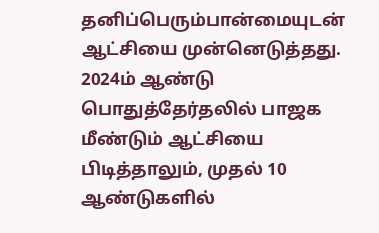தனிப்பெரும்பான்மையுடன் ஆட்சியை முன்னெடுத்தது. 2024ம் ஆண்டு பொதுத்தேர்தலில் பாஜக மீண்டும் ஆட்சியை பிடித்தாலும், முதல் 10 ஆண்டுகளில்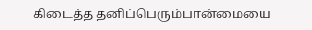கிடைத்த தனிப்பெரும்பான்மையை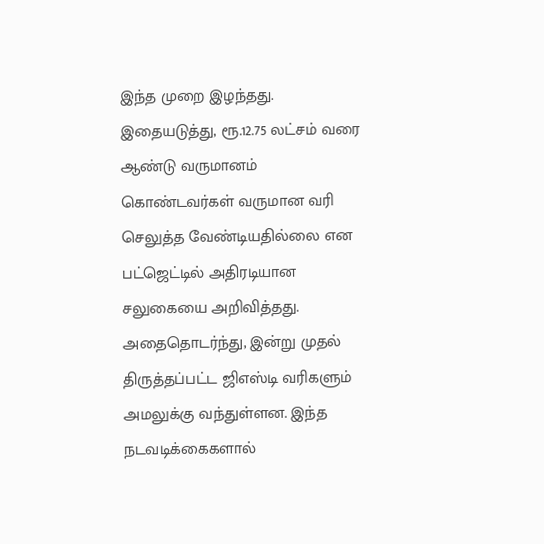இந்த முறை இழந்தது. இதையடுத்து, ரூ.12.75 லட்சம் வரை ஆண்டு வருமானம் கொண்டவர்கள் வருமான வரி செலுத்த வேண்டியதில்லை என பட்ஜெட்டில் அதிரடியான சலுகையை அறிவித்தது. அதைதொடர்ந்து, இன்று முதல் திருத்தப்பட்ட ஜிஎஸ்டி வரிகளும் அமலுக்கு வந்துள்ளன. இந்த நடவடிக்கைகளால்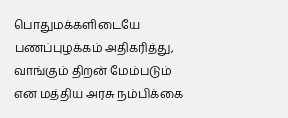பொதுமக்களிடையே பணப்புழக்கம் அதிகரித்து, வாங்கும் திறன் மேம்படும் என மத்திய அரசு நம்பிக்கை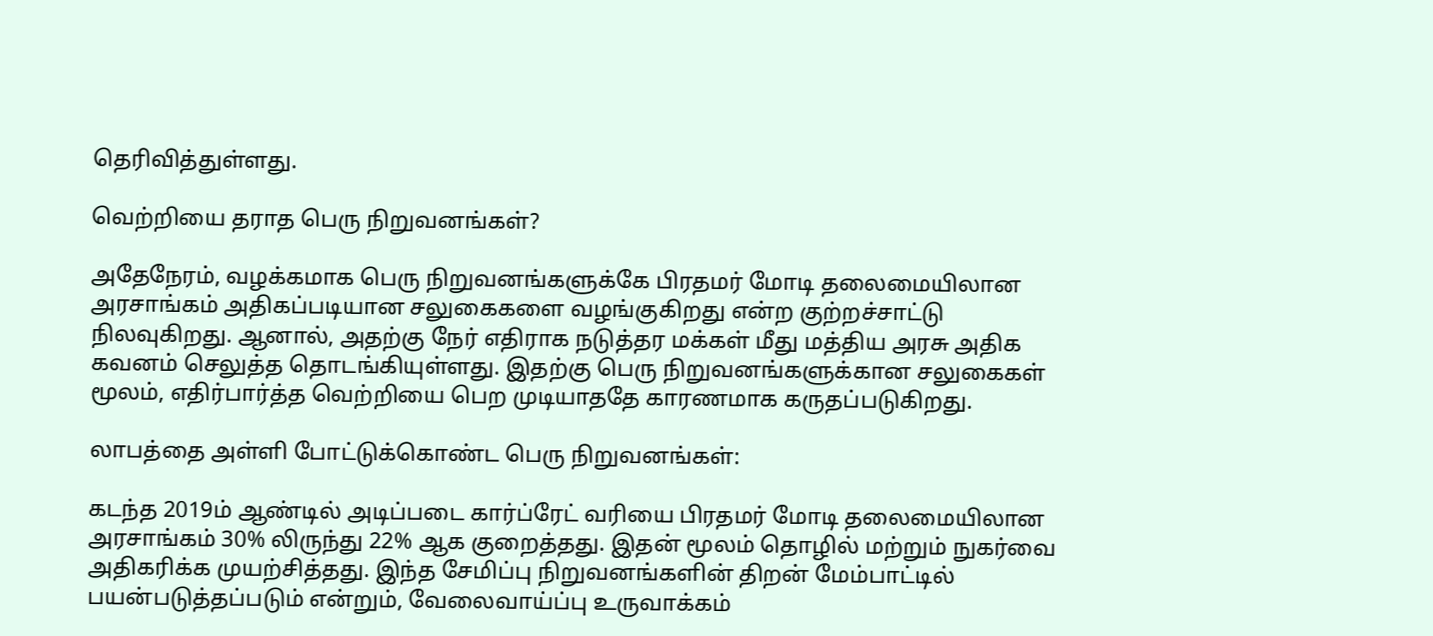தெரிவித்துள்ளது.

வெற்றியை தராத பெரு நிறுவனங்கள்?

அதேநேரம், வழக்கமாக பெரு நிறுவனங்களுக்கே பிரதமர் மோடி தலைமையிலான அரசாங்கம் அதிகப்படியான சலுகைகளை வழங்குகிறது என்ற குற்றச்சாட்டு நிலவுகிறது. ஆனால், அதற்கு நேர் எதிராக நடுத்தர மக்கள் மீது மத்திய அரசு அதிக கவனம் செலுத்த தொடங்கியுள்ளது. இதற்கு பெரு நிறுவனங்களுக்கான சலுகைகள் மூலம், எதிர்பார்த்த வெற்றியை பெற முடியாததே காரணமாக கருதப்படுகிறது.

லாபத்தை அள்ளி போட்டுக்கொண்ட பெரு நிறுவனங்கள்:

கடந்த 2019ம் ஆண்டில் அடிப்படை கார்ப்ரேட் வரியை பிரதமர் மோடி தலைமையிலான அரசாங்கம் 30% லிருந்து 22% ஆக குறைத்தது. இதன் மூலம் தொழில் மற்றும் நுகர்வை அதிகரிக்க முயற்சித்தது. இந்த சேமிப்பு நிறுவனங்களின் திறன் மேம்பாட்டில் பயன்படுத்தப்படும் என்றும், வேலைவாய்ப்பு உருவாக்கம்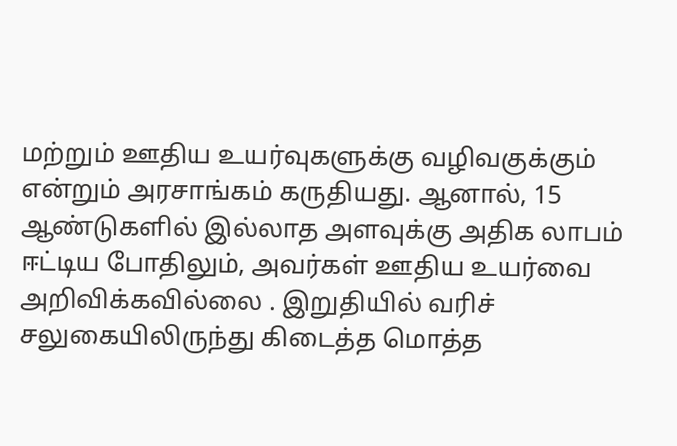மற்றும் ஊதிய உயர்வுகளுக்கு வழிவகுக்கும் என்றும் அரசாங்கம் கருதியது. ஆனால், 15 ஆண்டுகளில் இல்லாத அளவுக்கு அதிக லாபம் ஈட்டிய போதிலும், அவர்கள் ஊதிய உயர்வை அறிவிக்கவில்லை . இறுதியில் வரிச் சலுகையிலிருந்து கிடைத்த மொத்த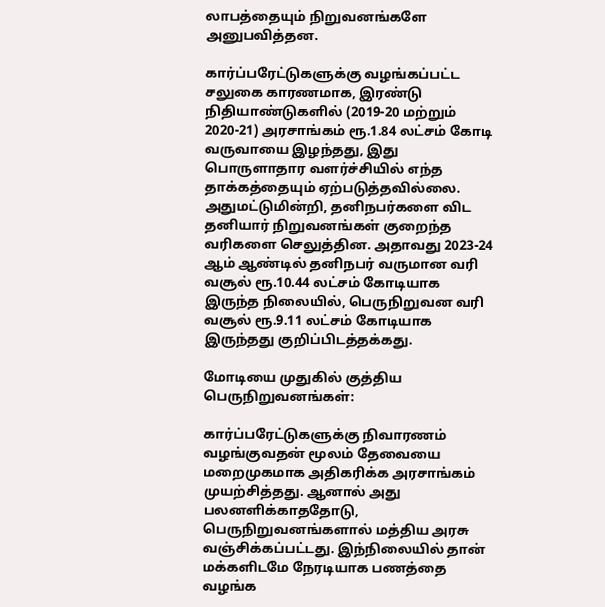லாபத்தையும் நிறுவனங்களே அனுபவித்தன.

கார்ப்பரேட்டுகளுக்கு வழங்கப்பட்ட சலுகை காரணமாக, இரண்டு நிதியாண்டுகளில் (2019-20 மற்றும் 2020-21) அரசாங்கம் ரூ.1.84 லட்சம் கோடி வருவாயை இழந்தது, இது பொருளாதார வளர்ச்சியில் எந்த தாக்கத்தையும் ஏற்படுத்தவில்லை. அதுமட்டுமின்றி, தனிநபர்களை விட தனியார் நிறுவனங்கள் குறைந்த வரிகளை செலுத்தின. அதாவது 2023-24 ஆம் ஆண்டில் தனிநபர் வருமான வரி வசூல் ரூ.10.44 லட்சம் கோடியாக இருந்த நிலையில், பெருநிறுவன வரி வசூல் ரூ.9.11 லட்சம் கோடியாக இருந்தது குறிப்பிடத்தக்கது.

மோடியை முதுகில் குத்திய பெருநிறுவனங்கள்:

கார்ப்பரேட்டுகளுக்கு நிவாரணம் வழங்குவதன் மூலம் தேவையை மறைமுகமாக அதிகரிக்க அரசாங்கம் முயற்சித்தது. ஆனால் அது பலனளிக்காததோடு, பெருநிறுவனங்களால் மத்திய அரசு வஞ்சிக்கப்பட்டது. இந்நிலையில் தான் மக்களிடமே நேரடியாக பணத்தை வழங்க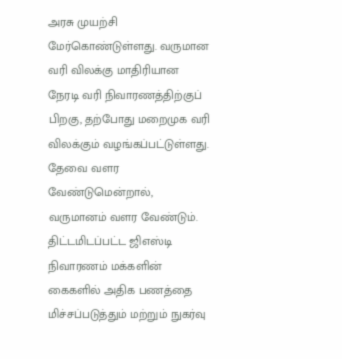அரசு முயற்சி மேர்கொண்டுள்ளது. வருமான வரி விலக்கு மாதிரியான நேரடி வரி நிவாரணத்திற்குப் பிறகு, தற்போது மறைமுக வரி விலக்கும் வழங்கப்பட்டுள்ளது. தேவை வளர வேண்டுமென்றால், வருமானம் வளர வேண்டும். திட்டமிடப்பட்ட ஜிஎஸ்டி நிவாரணம் மக்களின் கைகளில் அதிக பணத்தை மிச்சப்படுத்தும் மற்றும் நுகர்வு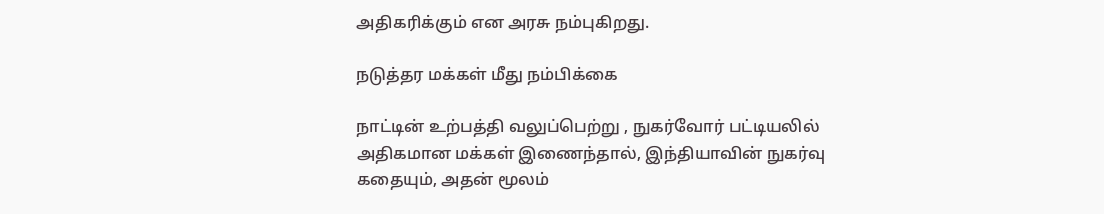அதிகரிக்கும் என அரசு நம்புகிறது.

நடுத்தர மக்கள் மீது நம்பிக்கை

நாட்டின் உற்பத்தி வலுப்பெற்று , நுகர்வோர் பட்டியலில் அதிகமான மக்கள் இணைந்தால், இந்தியாவின் நுகர்வு கதையும், அதன் மூலம்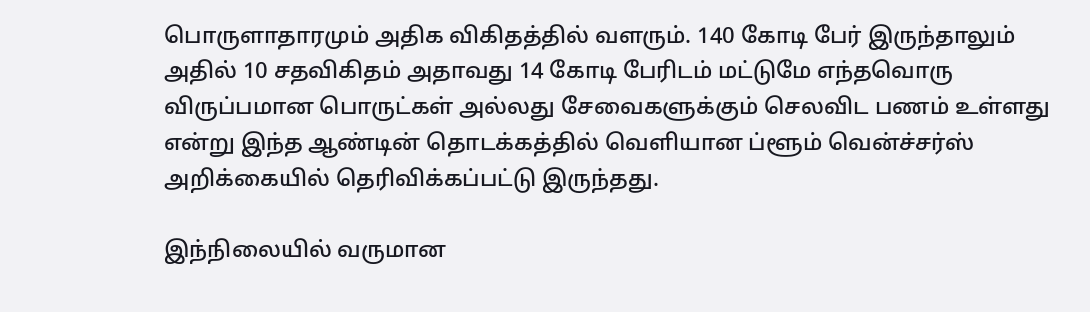பொருளாதாரமும் அதிக விகிதத்தில் வளரும். 140 கோடி பேர் இருந்தாலும் அதில் 10 சதவிகிதம் அதாவது 14 கோடி பேரிடம் மட்டுமே எந்தவொரு விருப்பமான பொருட்கள் அல்லது சேவைகளுக்கும் செலவிட பணம் உள்ளது என்று இந்த ஆண்டின் தொடக்கத்தில் வெளியான ப்ளூம் வென்ச்சர்ஸ் அறிக்கையில் தெரிவிக்கப்பட்டு இருந்தது.

இந்நிலையில் வருமான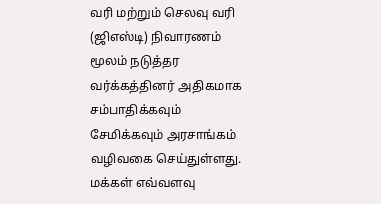வரி மற்றும் செலவு வரி (ஜிஎஸ்டி) நிவாரணம் மூலம் நடுத்தர வர்க்கத்தினர் அதிகமாக சம்பாதிக்கவும் சேமிக்கவும் அரசாங்கம் வழிவகை செய்துள்ளது. மக்கள் எவ்வளவு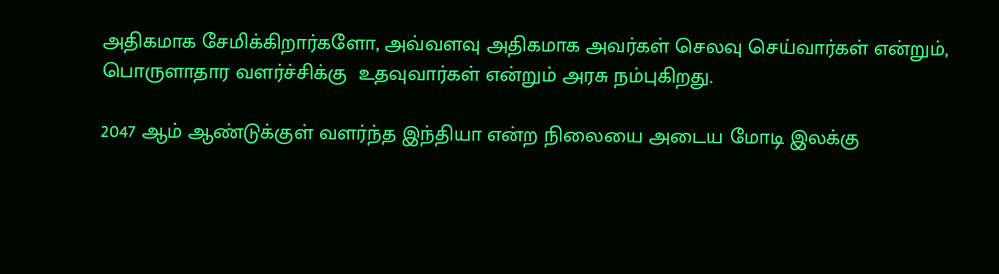அதிகமாக சேமிக்கிறார்களோ, அவ்வளவு அதிகமாக அவர்கள் செலவு செய்வார்கள் என்றும், பொருளாதார வளர்ச்சிக்கு  உதவுவார்கள் என்றும் அரசு நம்புகிறது.

2047 ஆம் ஆண்டுக்குள் வளர்ந்த இந்தியா என்ற நிலையை அடைய மோடி இலக்கு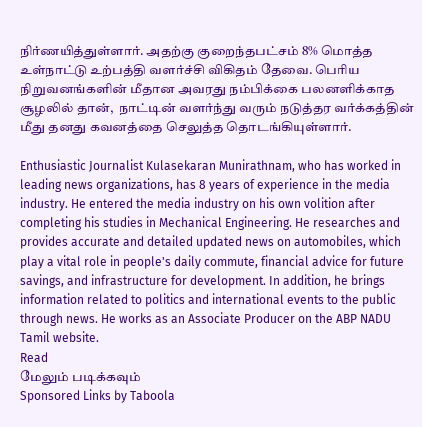நிர்ணயித்துள்ளார். அதற்கு குறைந்தபட்சம் 8% மொத்த உள்நாட்டு உற்பத்தி வளர்ச்சி விகிதம் தேவை. பெரிய நிறுவனங்களின் மீதான அவரது நம்பிக்கை பலனளிக்காத சூழலில் தான்,  நாட்டின் வளர்ந்து வரும் நடுத்தர வர்க்கத்தின் மீது தனது கவனத்தை செலுத்த தொடங்கியுள்ளார்.

Enthusiastic Journalist Kulasekaran Munirathnam, who has worked in leading news organizations, has 8 years of experience in the media industry. He entered the media industry on his own volition after completing his studies in Mechanical Engineering. He researches and provides accurate and detailed updated news on automobiles, which play a vital role in people's daily commute, financial advice for future savings, and infrastructure for development. In addition, he brings information related to politics and international events to the public through news. He works as an Associate Producer on the ABP NADU Tamil website.
Read
மேலும் படிக்கவும்
Sponsored Links by Taboola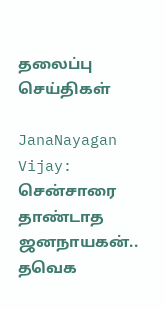தலைப்பு செய்திகள்

JanaNayagan Vijay: சென்சாரை தாண்டாத ஜனநாயகன்.. தவெக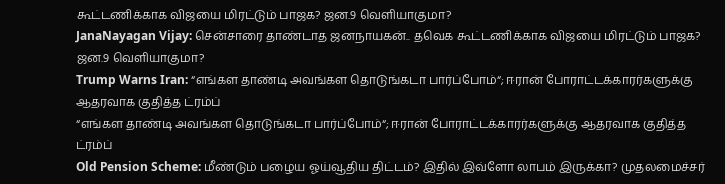கூட்டணிக்காக விஜயை மிரட்டும் பாஜக? ஜன.9 வெளியாகுமா?
JanaNayagan Vijay: சென்சாரை தாண்டாத ஜனநாயகன்.. தவெக கூட்டணிக்காக விஜயை மிரட்டும் பாஜக? ஜன.9 வெளியாகுமா?
Trump Warns Iran: “எங்கள தாண்டி அவங்கள தொடுங்கடா பார்ப்போம்“; ஈரான் போராட்டக்காரர்களுக்கு ஆதரவாக குதித்த ட்ரம்ப்
“எங்கள தாண்டி அவங்கள தொடுங்கடா பார்ப்போம்“; ஈரான் போராட்டக்காரர்களுக்கு ஆதரவாக குதித்த ட்ரம்ப்
Old Pension Scheme: மீண்டும் பழைய ஓய்வூதிய திட்டம்? இதில் இவ்ளோ லாபம் இருக்கா? முதலமைச்சர்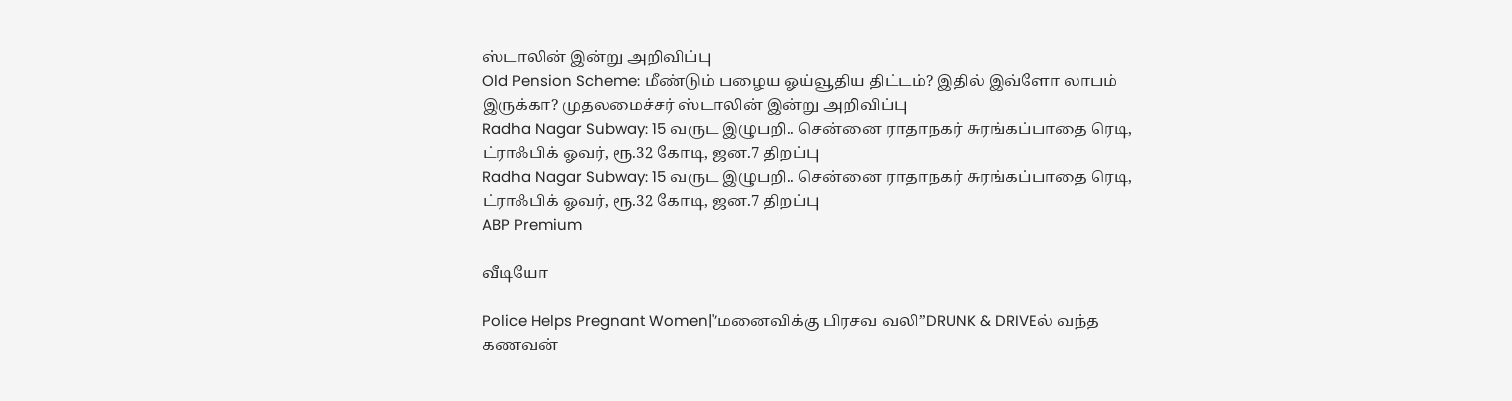ஸ்டாலின் இன்று அறிவிப்பு
Old Pension Scheme: மீண்டும் பழைய ஓய்வூதிய திட்டம்? இதில் இவ்ளோ லாபம் இருக்கா? முதலமைச்சர் ஸ்டாலின் இன்று அறிவிப்பு
Radha Nagar Subway: 15 வருட இழுபறி.. சென்னை ராதாநகர் சுரங்கப்பாதை ரெடி, ட்ராஃபிக் ஓவர், ரூ.32 கோடி, ஜன.7 திறப்பு
Radha Nagar Subway: 15 வருட இழுபறி.. சென்னை ராதாநகர் சுரங்கப்பாதை ரெடி, ட்ராஃபிக் ஓவர், ரூ.32 கோடி, ஜன.7 திறப்பு
ABP Premium

வீடியோ

Police Helps Pregnant Women|'’மனைவிக்கு பிரசவ வலி’’DRUNK & DRIVEல் வந்த கணவன்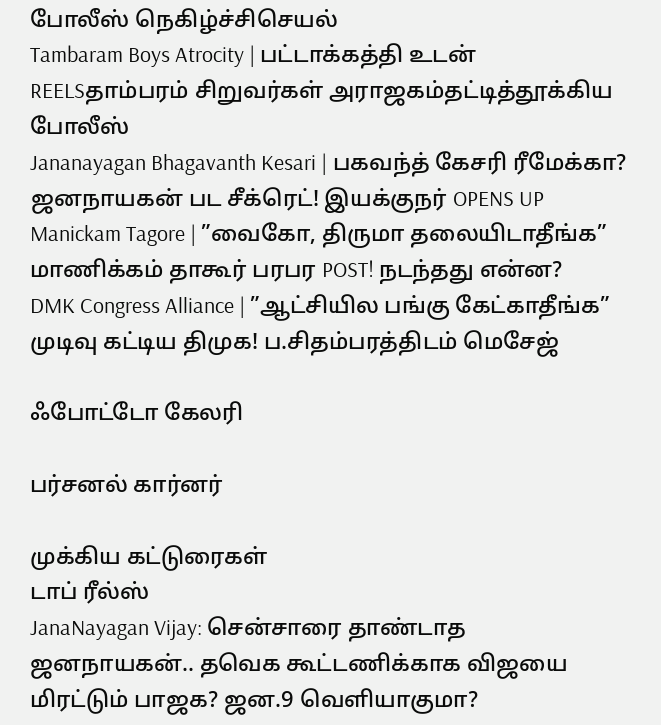போலீஸ் நெகிழ்ச்சிசெயல்
Tambaram Boys Atrocity | பட்டாக்கத்தி உடன் REELSதாம்பரம் சிறுவர்கள் அராஜகம்தட்டித்தூக்கிய போலீஸ்
Jananayagan Bhagavanth Kesari | பகவந்த் கேசரி ரீமேக்கா? ஜனநாயகன் பட சீக்ரெட்! இயக்குநர் OPENS UP
Manickam Tagore | ”வைகோ, திருமா தலையிடாதீங்க” மாணிக்கம் தாகூர் பரபர POST! நடந்தது என்ன?
DMK Congress Alliance | ”ஆட்சியில பங்கு கேட்காதீங்க” முடிவு கட்டிய திமுக! ப.சிதம்பரத்திடம் மெசேஜ்

ஃபோட்டோ கேலரி

பர்சனல் கார்னர்

முக்கிய கட்டுரைகள்
டாப் ரீல்ஸ்
JanaNayagan Vijay: சென்சாரை தாண்டாத ஜனநாயகன்.. தவெக கூட்டணிக்காக விஜயை மிரட்டும் பாஜக? ஜன.9 வெளியாகுமா?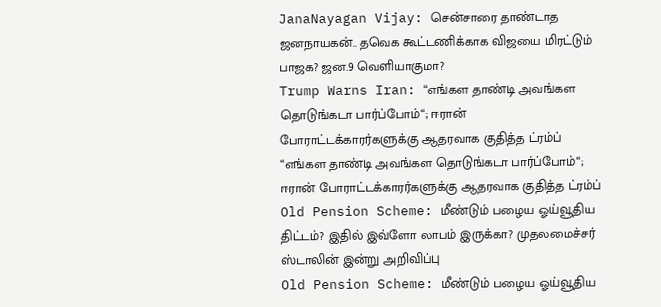JanaNayagan Vijay: சென்சாரை தாண்டாத ஜனநாயகன்.. தவெக கூட்டணிக்காக விஜயை மிரட்டும் பாஜக? ஜன.9 வெளியாகுமா?
Trump Warns Iran: “எங்கள தாண்டி அவங்கள தொடுங்கடா பார்ப்போம்“; ஈரான் போராட்டக்காரர்களுக்கு ஆதரவாக குதித்த ட்ரம்ப்
“எங்கள தாண்டி அவங்கள தொடுங்கடா பார்ப்போம்“; ஈரான் போராட்டக்காரர்களுக்கு ஆதரவாக குதித்த ட்ரம்ப்
Old Pension Scheme: மீண்டும் பழைய ஓய்வூதிய திட்டம்? இதில் இவ்ளோ லாபம் இருக்கா? முதலமைச்சர் ஸ்டாலின் இன்று அறிவிப்பு
Old Pension Scheme: மீண்டும் பழைய ஓய்வூதிய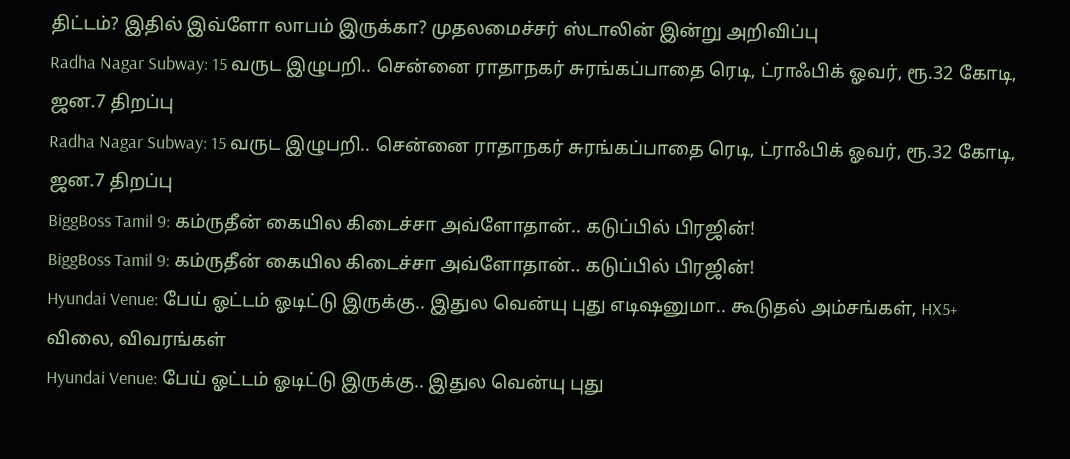திட்டம்? இதில் இவ்ளோ லாபம் இருக்கா? முதலமைச்சர் ஸ்டாலின் இன்று அறிவிப்பு
Radha Nagar Subway: 15 வருட இழுபறி.. சென்னை ராதாநகர் சுரங்கப்பாதை ரெடி, ட்ராஃபிக் ஓவர், ரூ.32 கோடி, ஜன.7 திறப்பு
Radha Nagar Subway: 15 வருட இழுபறி.. சென்னை ராதாநகர் சுரங்கப்பாதை ரெடி, ட்ராஃபிக் ஓவர், ரூ.32 கோடி, ஜன.7 திறப்பு
BiggBoss Tamil 9: கம்ருதீன் கையில கிடைச்சா அவ்ளோதான்.. கடுப்பில் பிரஜின்!
BiggBoss Tamil 9: கம்ருதீன் கையில கிடைச்சா அவ்ளோதான்.. கடுப்பில் பிரஜின்!
Hyundai Venue: பேய் ஓட்டம் ஓடிட்டு இருக்கு.. இதுல வென்யு புது எடிஷனுமா.. கூடுதல் அம்சங்கள், HX5+ விலை, விவரங்கள்
Hyundai Venue: பேய் ஓட்டம் ஓடிட்டு இருக்கு.. இதுல வென்யு புது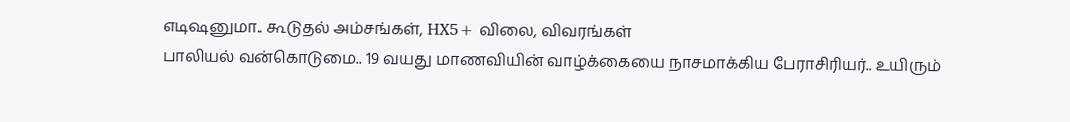எடிஷனுமா.. கூடுதல் அம்சங்கள், HX5+ விலை, விவரங்கள்
பாலியல் வன்கொடுமை.. 19 வயது மாணவியின் வாழ்க்கையை நாசமாக்கிய பேராசிரியர்.. உயிரும்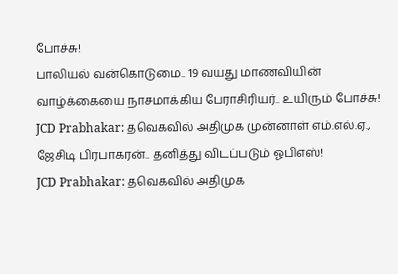போச்சு!
பாலியல் வன்கொடுமை.. 19 வயது மாணவியின் வாழ்க்கையை நாசமாக்கிய பேராசிரியர்.. உயிரும் போச்சு!
JCD Prabhakar: தவெகவில் அதிமுக முன்னாள் எம்.எல்.ஏ., ஜேசிடி பிரபாகரன்.. தனித்து விடப்படும் ஓபிஎஸ்!
JCD Prabhakar: தவெகவில் அதிமுக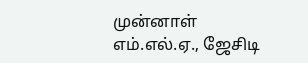முன்னாள் எம்.எல்.ஏ., ஜேசிடி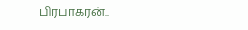பிரபாகரன்..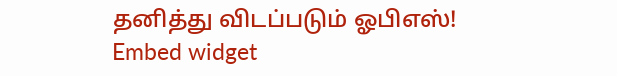தனித்து விடப்படும் ஓபிஎஸ்!
Embed widget